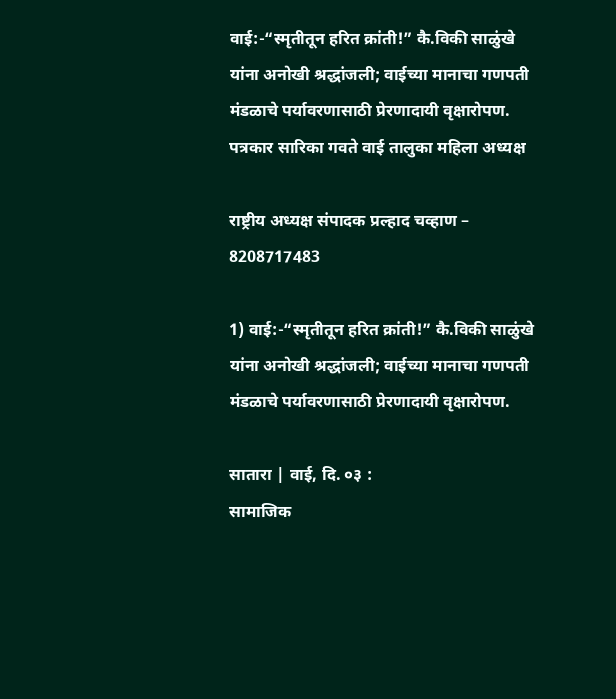वाई:-“स्मृतीतून हरित क्रांती!” कै.विकी साळुंखे यांना अनोखी श्रद्धांजली; वाईच्या मानाचा गणपती मंडळाचे पर्यावरणासाठी प्रेरणादायी वृक्षारोपण.
पत्रकार सारिका गवते वाई तालुका महिला अध्यक्ष

राष्ट्रीय अध्यक्ष संपादक प्रल्हाद चव्हाण – 8208717483

1) वाई:-“स्मृतीतून हरित क्रांती!” कै.विकी साळुंखे यांना अनोखी श्रद्धांजली; वाईच्या मानाचा गणपती मंडळाचे पर्यावरणासाठी प्रेरणादायी वृक्षारोपण.

सातारा | वाई, दि. ०३ :
सामाजिक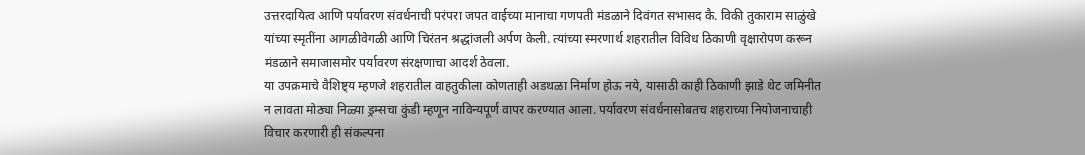उत्तरदायित्व आणि पर्यावरण संवर्धनाची परंपरा जपत वाईच्या मानाचा गणपती मंडळाने दिवंगत सभासद कै. विकी तुकाराम साळुंखे यांच्या स्मृतींना आगळीवेगळी आणि चिरंतन श्रद्धांजली अर्पण केली. त्यांच्या स्मरणार्थ शहरातील विविध ठिकाणी वृक्षारोपण करून मंडळाने समाजासमोर पर्यावरण संरक्षणाचा आदर्श ठेवला.
या उपक्रमाचे वैशिष्ट्य म्हणजे शहरातील वाहतुकीला कोणताही अडथळा निर्माण होऊ नये, यासाठी काही ठिकाणी झाडे थेट जमिनीत न लावता मोठ्या निळ्या ड्रम्सचा कुंडी म्हणून नाविन्यपूर्ण वापर करण्यात आला. पर्यावरण संवर्धनासोबतच शहराच्या नियोजनाचाही विचार करणारी ही संकल्पना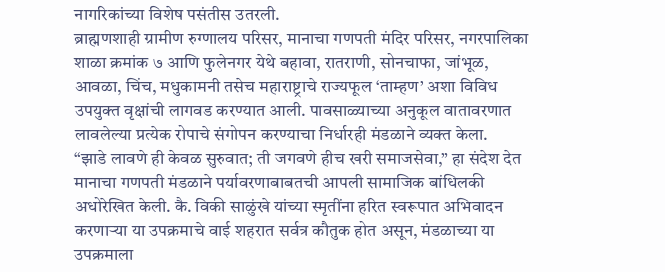नागरिकांच्या विशेष पसंतीस उतरली.
ब्राह्मणशाही ग्रामीण रुग्णालय परिसर, मानाचा गणपती मंदिर परिसर, नगरपालिका शाळा क्रमांक ७ आणि फुलेनगर येथे बहावा, रातराणी, सोनचाफा, जांभूळ, आवळा, चिंच, मधुकामनी तसेच महाराष्ट्राचे राज्यफूल ‘ताम्हण’ अशा विविध उपयुक्त वृक्षांची लागवड करण्यात आली. पावसाळ्याच्या अनुकूल वातावरणात लावलेल्या प्रत्येक रोपाचे संगोपन करण्याचा निर्धारही मंडळाने व्यक्त केला.
“झाडे लावणे ही केवळ सुरुवात; ती जगवणे हीच खरी समाजसेवा,” हा संदेश देत मानाचा गणपती मंडळाने पर्यावरणाबाबतची आपली सामाजिक बांधिलकी अधोरेखित केली. कै. विकी साळुंखे यांच्या स्मृतींना हरित स्वरूपात अभिवादन करणाऱ्या या उपक्रमाचे वाई शहरात सर्वत्र कौतुक होत असून, मंडळाच्या या उपक्रमाला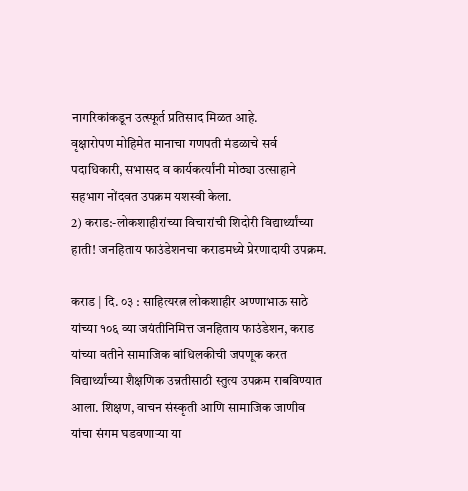नागरिकांकडून उत्स्फूर्त प्रतिसाद मिळत आहे.
वृक्षारोपण मोहिमेत मानाचा गणपती मंडळाचे सर्व पदाधिकारी, सभासद व कार्यकर्त्यांनी मोठ्या उत्साहाने सहभाग नोंदवत उपक्रम यशस्वी केला.
2) कराड:-लोकशाहीरांच्या विचारांची शिदोरी विद्यार्थ्यांच्या हाती! जनहिताय फाउंडेशनचा कराडमध्ये प्रेरणादायी उपक्रम.

कराड | दि. ०३ : साहित्यरत्न लोकशाहीर अण्णाभाऊ साठे यांच्या १०६ व्या जयंतीनिमित्त जनहिताय फाउंडेशन, कराड यांच्या वतीने सामाजिक बांधिलकीची जपणूक करत विद्यार्थ्यांच्या शैक्षणिक उन्नतीसाठी स्तुत्य उपक्रम राबविण्यात आला. शिक्षण, वाचन संस्कृती आणि सामाजिक जाणीव यांचा संगम घडवणाऱ्या या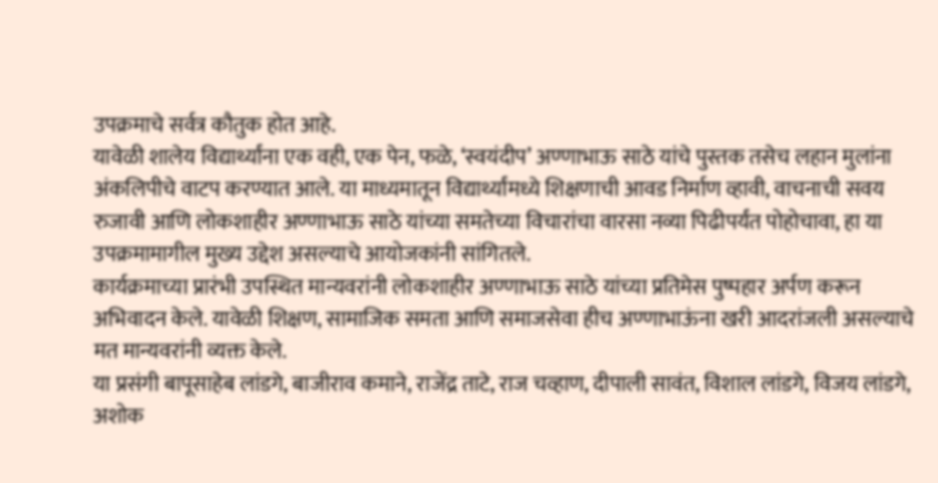उपक्रमाचे सर्वत्र कौतुक होत आहे.
यावेळी शालेय विद्यार्थ्यांना एक वही, एक पेन, फळे, ‘स्वयंदीप’ अण्णाभाऊ साठे यांचे पुस्तक तसेच लहान मुलांना अंकलिपीचे वाटप करण्यात आले. या माध्यमातून विद्यार्थ्यांमध्ये शिक्षणाची आवड निर्माण व्हावी, वाचनाची सवय रुजावी आणि लोकशाहीर अण्णाभाऊ साठे यांच्या समतेच्या विचारांचा वारसा नव्या पिढीपर्यंत पोहोचावा, हा या उपक्रमामागील मुख्य उद्देश असल्याचे आयोजकांनी सांगितले.
कार्यक्रमाच्या प्रारंभी उपस्थित मान्यवरांनी लोकशाहीर अण्णाभाऊ साठे यांच्या प्रतिमेस पुष्पहार अर्पण करून अभिवादन केले. यावेळी शिक्षण, सामाजिक समता आणि समाजसेवा हीच अण्णाभाऊंना खरी आदरांजली असल्याचे मत मान्यवरांनी व्यक्त केले.
या प्रसंगी बापूसाहेब लांडगे, बाजीराव कमाने, राजेंद्र ताटे, राज चव्हाण, दीपाली सावंत, विशाल लांडगे, विजय लांडगे, अशोक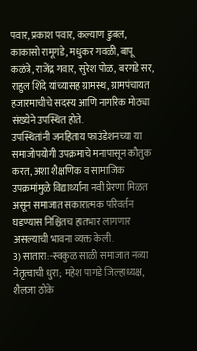पवार, प्रकाश पवार, कल्याण डुबल, काकासो रामूगडे, मधुकर गवळी, बापू कळंत्रे, राजेंद्र गवार, सुरेश पोळ, बरगडे सर, राहुल शिंदे यांच्यासह ग्रामस्थ, ग्रामपंचायत हजारमाचीचे सदस्य आणि नागरिक मोठ्या संख्येने उपस्थित होते.
उपस्थितांनी जनहिताय फाउंडेशनच्या या समाजोपयोगी उपक्रमाचे मनापासून कौतुक करत, अशा शैक्षणिक व सामाजिक उपक्रमांमुळे विद्यार्थ्यांना नवी प्रेरणा मिळत असून समाजात सकारात्मक परिवर्तन घडण्यास निश्चितच हातभार लागणार असल्याची भावना व्यक्त केली.
3) सातारा:-स्वकुळ साळी समाजात नव्या नेतृत्वाची धुरा; महेश पागडे जिल्हाध्यक्ष, शैलजा ठोके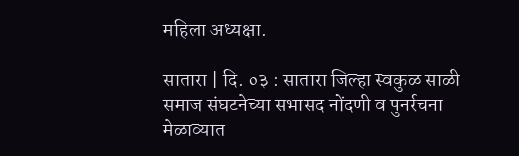महिला अध्यक्षा.

सातारा | दि. ०३ : सातारा जिल्हा स्वकुळ साळी समाज संघटनेच्या सभासद नोंदणी व पुनर्रचना मेळाव्यात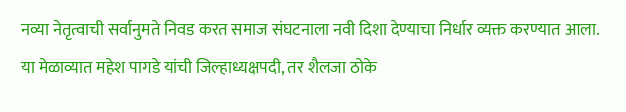नव्या नेतृत्वाची सर्वानुमते निवड करत समाज संघटनाला नवी दिशा देण्याचा निर्धार व्यक्त करण्यात आला. या मेळाव्यात महेश पागडे यांची जिल्हाध्यक्षपदी, तर शैलजा ठोके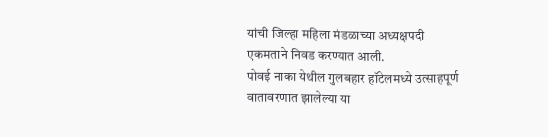यांची जिल्हा महिला मंडळाच्या अध्यक्षपदी एकमताने निवड करण्यात आली.
पोवई नाका येथील गुलबहार हॉटेलमध्ये उत्साहपूर्ण वातावरणात झालेल्या या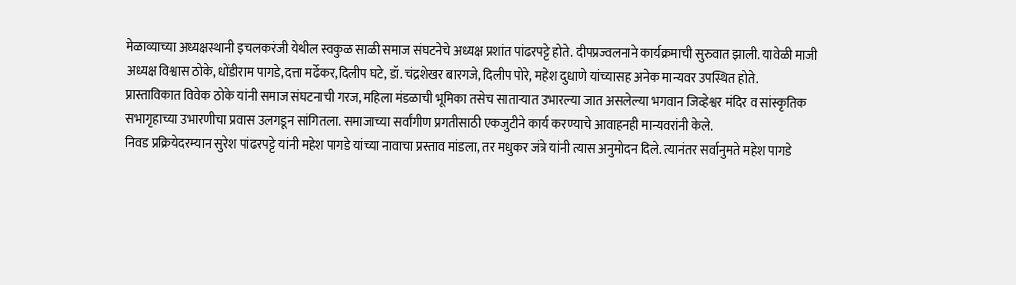मेळाव्याच्या अध्यक्षस्थानी इचलकरंजी येथील स्वकुळ साळी समाज संघटनेचे अध्यक्ष प्रशांत पांढरपट्टे होते. दीपप्रज्वलनाने कार्यक्रमाची सुरुवात झाली. यावेळी माजी अध्यक्ष विश्वास ठोके, धोंडीराम पागडे,दत्ता मर्ढेकर,दिलीप घटे, डॉ. चंद्रशेखर बारगजे, दिलीप पोरे, महेश दुधाणे यांच्यासह अनेक मान्यवर उपस्थित होते.
प्रास्ताविकात विवेक ठोके यांनी समाज संघटनाची गरज, महिला मंडळाची भूमिका तसेच साताऱ्यात उभारल्या जात असलेल्या भगवान जिव्हेश्वर मंदिर व सांस्कृतिक सभागृहाच्या उभारणीचा प्रवास उलगडून सांगितला. समाजाच्या सर्वांगीण प्रगतीसाठी एकजुटीने कार्य करण्याचे आवाहनही मान्यवरांनी केले.
निवड प्रक्रियेदरम्यान सुरेश पांढरपट्टे यांनी महेश पागडे यांच्या नावाचा प्रस्ताव मांडला, तर मधुकर जंत्रे यांनी त्यास अनुमोदन दिले. त्यानंतर सर्वानुमते महेश पागडे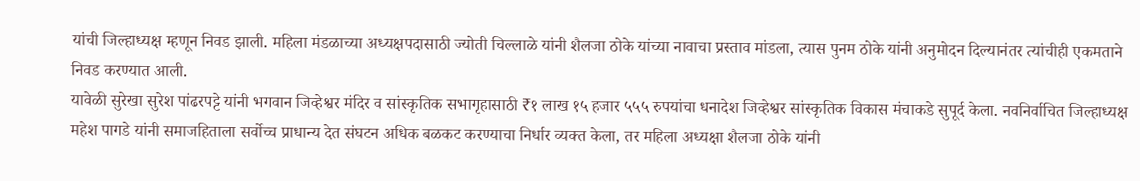यांची जिल्हाध्यक्ष म्हणून निवड झाली. महिला मंडळाच्या अध्यक्षपदासाठी ज्योती चिल्लाळे यांनी शैलजा ठोके यांच्या नावाचा प्रस्ताव मांडला, त्यास पुनम ठोके यांनी अनुमोदन दिल्यानंतर त्यांचीही एकमताने निवड करण्यात आली.
यावेळी सुरेखा सुरेश पांढरपट्टे यांनी भगवान जिव्हेश्वर मंदिर व सांस्कृतिक सभागृहासाठी ₹१ लाख १५ हजार ५५५ रुपयांचा धनादेश जिव्हेश्वर सांस्कृतिक विकास मंचाकडे सुपूर्द केला. नवनिर्वाचित जिल्हाध्यक्ष महेश पागडे यांनी समाजहिताला सर्वोच्च प्राधान्य देत संघटन अधिक बळकट करण्याचा निर्धार व्यक्त केला, तर महिला अध्यक्षा शैलजा ठोके यांनी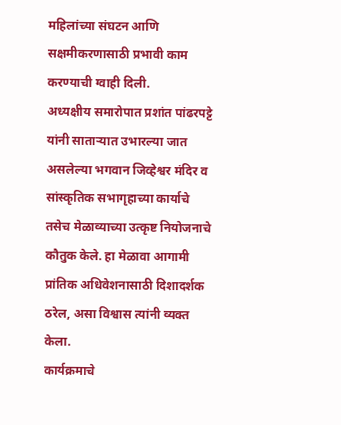महिलांच्या संघटन आणि सक्षमीकरणासाठी प्रभावी काम करण्याची ग्वाही दिली.
अध्यक्षीय समारोपात प्रशांत पांढरपट्टे यांनी साताऱ्यात उभारल्या जात असलेल्या भगवान जिव्हेश्वर मंदिर व सांस्कृतिक सभागृहाच्या कार्याचे तसेच मेळाव्याच्या उत्कृष्ट नियोजनाचे कौतुक केले. हा मेळावा आगामी प्रांतिक अधिवेशनासाठी दिशादर्शक ठरेल, असा विश्वास त्यांनी व्यक्त केला.
कार्यक्रमाचे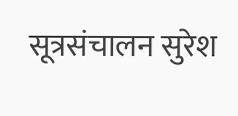सूत्रसंचालन सुरेश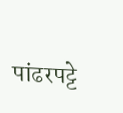पांढरपट्टे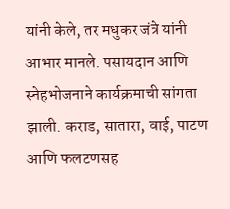यांनी केले, तर मधुकर जंत्रे यांनी आभार मानले. पसायदान आणि स्नेहभोजनाने कार्यक्रमाची सांगता झाली. कराड, सातारा, वाई, पाटण आणि फलटणसह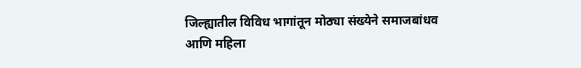जिल्ह्यातील विविध भागांतून मोठ्या संख्येने समाजबांधव आणि महिला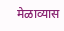मेळाव्यास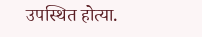उपस्थित होत्या.